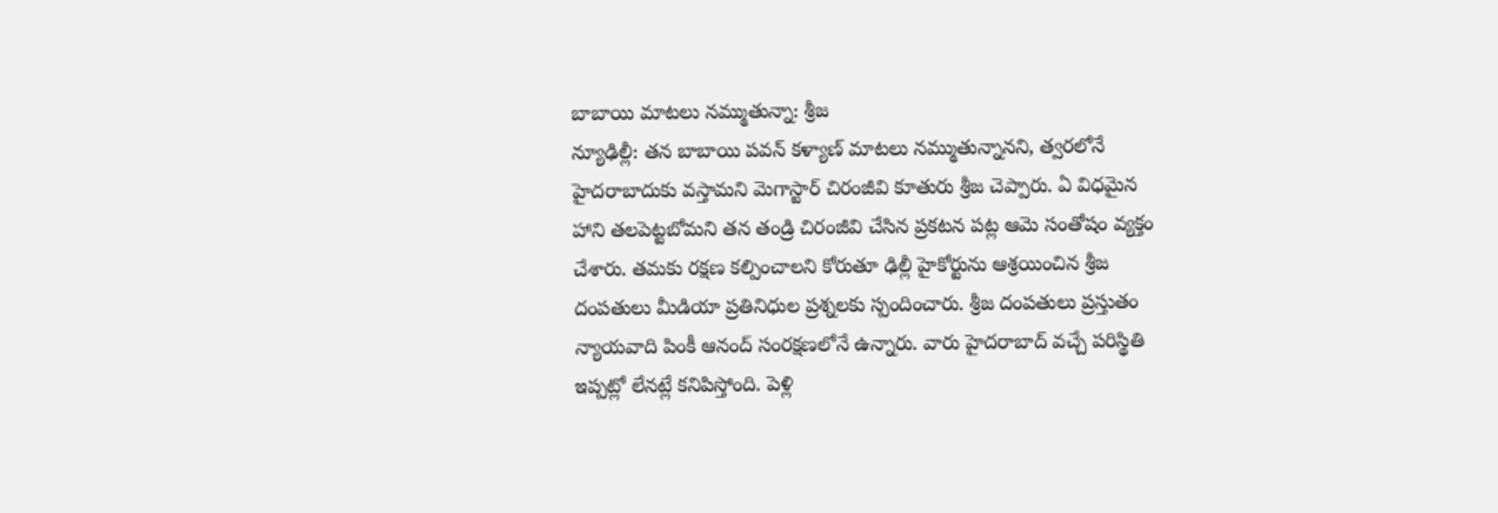బాబాయి మాటలు నమ్ముతున్నా: శ్రీజ
న్యూఢిల్లీ: తన బాబాయి పవన్ కళ్యాణ్ మాటలు నమ్ముతున్నానని, త్వరలోనే హైదరాబాదుకు వస్తామని మెగాస్టార్ చిరంజీవి కూతురు శ్రీజ చెప్పారు. ఏ విధమైన హాని తలపెట్టబోమని తన తండ్రి చిరంజీవి చేసిన ప్రకటన పట్ల ఆమె సంతోషం వ్యక్తం చేశారు. తమకు రక్షణ కల్పించాలని కోరుతూ ఢిల్లీ హైకోర్టును ఆశ్రయించిన శ్రీజ దంపతులు మీడియా ప్రతినిధుల ప్రశ్నలకు స్పందించారు. శ్రీజ దంపతులు ప్రస్తుతం న్యాయవాది పింకీ ఆనంద్ సంరక్షణలోనే ఉన్నారు. వారు హైదరాబాద్ వచ్చే పరిస్థితి ఇప్పట్లో లేనట్లే కనిపిస్తోంది. పెళ్లి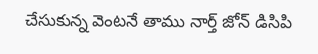చేసుకున్న వెంటనే తాము నార్త్ జోన్ డిసిపి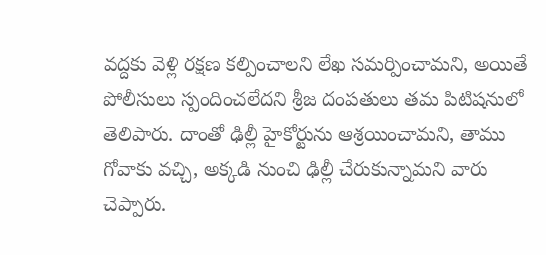వద్దకు వెళ్లి రక్షణ కల్పించాలని లేఖ సమర్పించామని, అయితే పోలీసులు స్పందించలేదని శ్రీజ దంపతులు తమ పిటిషనులో తెలిపారు. దాంతో ఢిల్లీ హైకోర్టును ఆశ్రయించామని, తాము గోవాకు వచ్చి, అక్కడి నుంచి ఢిల్లీ చేరుకున్నామని వారు చెప్పారు.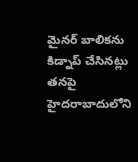మైనర్ బాలికను కిడ్నాప్ చేసినట్లు తనపై హైదరాబాదులోని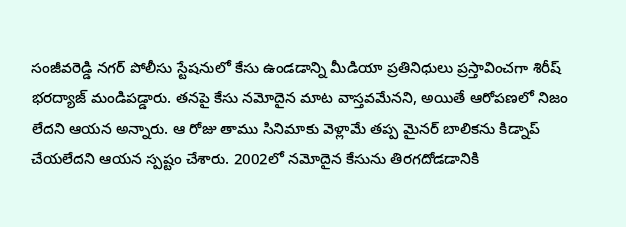సంజీవరెడ్డి నగర్ పోలీసు స్టేషనులో కేసు ఉండడాన్ని మీడియా ప్రతినిధులు ప్రస్తావించగా శిరీష్ భరద్యాజ్ మండిపడ్డారు. తనపై కేసు నమోదైన మాట వాస్తవమేనని, అయితే ఆరోపణలో నిజం లేదని ఆయన అన్నారు. ఆ రోజు తాము సినిమాకు వెళ్లామే తప్ప మైనర్ బాలికను కిడ్నాప్ చేయలేదని ఆయన స్పష్టం చేశారు. 2002లో నమోదైన కేసును తిరగదోడడానికి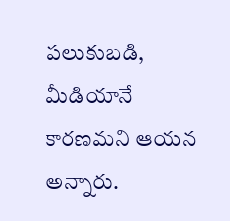పలుకుబడి, మీడియానే కారణమని ఆయన అన్నారు.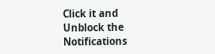Click it and Unblock the Notifications